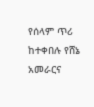የሰላም ጥሪ ከተቀበሉ የሸኔ አመራርና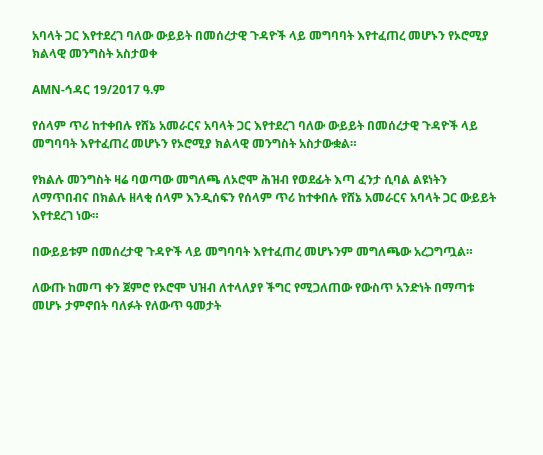አባላት ጋር እየተደረገ ባለው ውይይት በመሰረታዊ ጉዳዮች ላይ መግባባት እየተፈጠረ መሆኑን የኦሮሚያ ክልላዊ መንግስት አስታወቀ

AMN-ኅዳር 19/2017 ዓ.ም

የሰላም ጥሪ ከተቀበሉ የሸኔ አመራርና አባላት ጋር እየተደረገ ባለው ውይይት በመሰረታዊ ጉዳዮች ላይ መግባባት እየተፈጠረ መሆኑን የኦሮሚያ ክልላዊ መንግስት አስታውቋል።

የክልሉ መንግስት ዛሬ ባወጣው መግለጫ ለኦሮሞ ሕዝብ የወደፊት እጣ ፈንታ ሲባል ልዩነትን ለማጥበብና በክልሉ ዘላቂ ሰላም እንዲሰፍን የሰላም ጥሪ ከተቀበሉ የሸኔ አመራርና አባላት ጋር ውይይት እየተደረገ ነው።

በውይይቱም በመሰረታዊ ጉዳዮች ላይ መግባባት እየተፈጠረ መሆኑንም መግለጫው አረጋግጧል።

ለውጡ ከመጣ ቀን ጀምሮ የኦሮሞ ህዝብ ለተላለያየ ችግር የሚጋለጠው የውስጥ አንድነት በማጣቱ መሆኑ ታምኖበት ባለፉት የለውጥ ዓመታት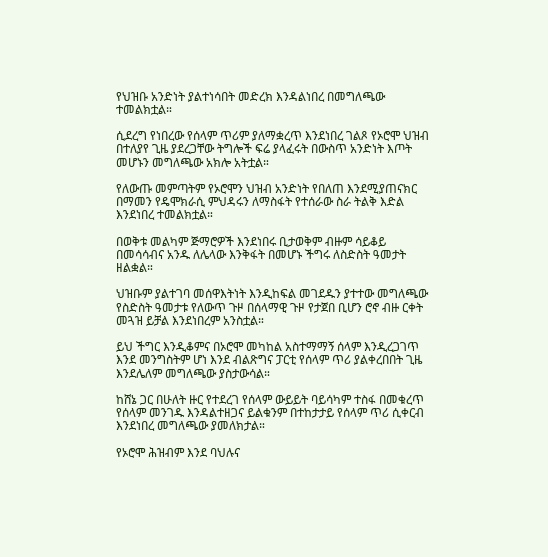የህዝቡ አንድነት ያልተነሳበት መድረክ እንዳልነበረ በመግለጫው ተመልክቷል።

ሲደረግ የነበረው የሰላም ጥሪም ያለማቋረጥ እንደነበረ ገልጾ የኦሮሞ ህዝብ በተለያየ ጊዜ ያደረጋቸው ትግሎች ፍሬ ያላፈሩት በውስጥ አንድነት እጦት መሆኑን መግለጫው አክሎ አትቷል።

የለውጡ መምጣትም የኦሮሞን ህዝብ አንድነት የበለጠ እንደሚያጠናክር በማመን የዴሞክራሲ ምህዳሩን ለማስፋት የተሰራው ስራ ትልቅ እድል እንደነበረ ተመልክቷል።

በወቅቱ መልካም ጅማሮዎች እንደነበሩ ቢታወቅም ብዙም ሳይቆይ በመሳሳብና አንዱ ለሌላው እንቅፋት በመሆኑ ችግሩ ለስድስት ዓመታት ዘልቋል።

ህዝቡም ያልተገባ መሰዋእትነት እንዲከፍል መገደዱን ያተተው መግለጫው የስድስት ዓመታቱ የለውጥ ጉዞ በሰላማዊ ጉዞ የታጀበ ቢሆን ሮኖ ብዙ ርቀት መጓዝ ይቻል እንደነበረም አንስቷል።

ይህ ችግር እንዲቆምና በኦሮሞ መካከል አስተማማኝ ሰላም እንዲረጋገጥ እንደ መንግስትም ሆነ እንደ ብልጽግና ፓርቲ የሰላም ጥሪ ያልቀረበበት ጊዜ እንደሌለም መግለጫው ያስታውሳል።

ከሸኔ ጋር በሁለት ዙር የተደረገ የሰላም ውይይት ባይሳካም ተስፋ በመቁረጥ የሰላም መንገዱ እንዳልተዘጋና ይልቁንም በተከታታይ የሰላም ጥሪ ሲቀርብ እንደነበረ መግለጫው ያመለክታል።

የኦሮሞ ሕዝብም እንደ ባህሉና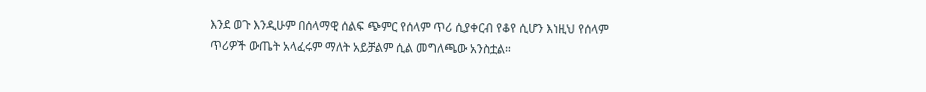እንደ ወጉ እንዲሁም በሰላማዊ ሰልፍ ጭምር የሰላም ጥሪ ሲያቀርብ የቆየ ሲሆን እነዚህ የሰላም ጥሪዎች ውጤት አላፈሩም ማለት አይቻልም ሲል መግለጫው አንስቷል።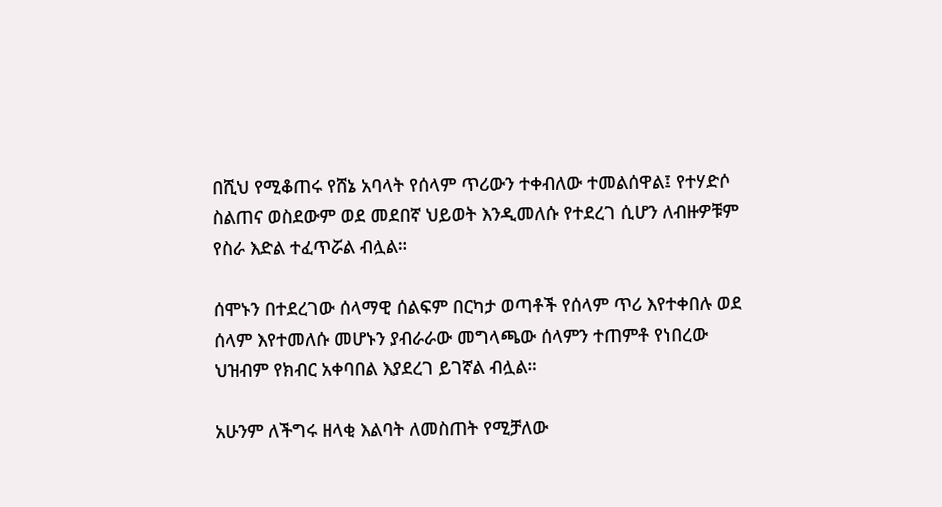በሺህ የሚቆጠሩ የሸኔ አባላት የሰላም ጥሪውን ተቀብለው ተመልሰዋል፤ የተሃድሶ ስልጠና ወስደውም ወደ መደበኛ ህይወት እንዲመለሱ የተደረገ ሲሆን ለብዙዎቹም የስራ እድል ተፈጥሯል ብሏል።

ሰሞኑን በተደረገው ሰላማዊ ሰልፍም በርካታ ወጣቶች የሰላም ጥሪ እየተቀበሉ ወደ ሰላም እየተመለሱ መሆኑን ያብራራው መግላጫው ሰላምን ተጠምቶ የነበረው ህዝብም የክብር አቀባበል እያደረገ ይገኛል ብሏል።

አሁንም ለችግሩ ዘላቂ እልባት ለመስጠት የሚቻለው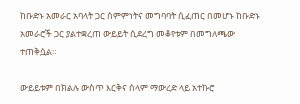ከቡድኑ አመራር አባላት ጋር ስምምነትና መግባባት ሲፈጠር በመሆኑ ከቡድኑ አመራሮች ጋር ያልተቋረጠ ውይይት ሲደረግ መቆየቱም በመግለጫው ተጠቅሷል።

ውይይቱም በክልሉ ውስጥ እርቅና ሰላም ማውረድ ላይ አተኩሮ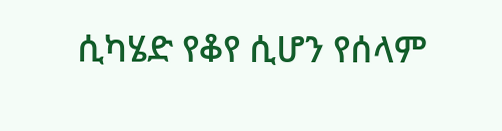ሲካሄድ የቆየ ሲሆን የሰላም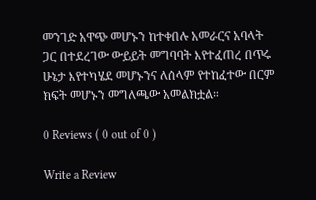መንገድ አዋጭ መሆኑን ከተቀበሉ አመራርና አባላት ጋር በተደረገው ውይይት መግባባት እየተፈጠረ በጥሩ ሁኔታ እየተካሄደ መሆኑንና ለሰላም የተከፈተው በርም ክፍት መሆኑን መግለጫው አመልክቷል።

0 Reviews ( 0 out of 0 )

Write a Review